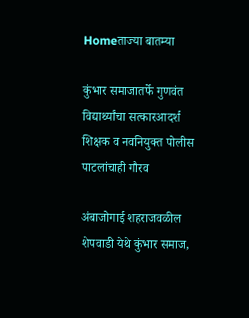Homeताज्या बातम्या

कुंभार समाजातर्फे गुणवंत विद्यार्थ्यांचा सत्कारआदर्श शिक्षक व नवनियुक्त पोलीस पाटलांचाही गौरव

अंबाजोगाई शहराजवळील शेपवाडी येथे कुंभार समाज,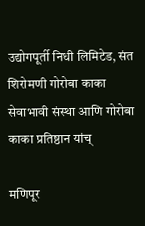उद्योगपूर्ती निधी लिमिटेड, संत शिरोमणी गोरोबा काका सेवाभावी संस्था आणि गोरोबा काका प्रतिष्ठान यांच्

मणिपूर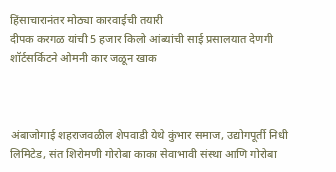हिंसाचारानंतर मोठ्या कारवाईची तयारी
दीपक करगळ यांची 5 हजार किलो आंब्यांची साई प्रसालयात देणगी
शॉर्टसर्किटने ओमनी कार जळून खाक



अंबाजोगाई शहराजवळील शेपवाडी येथे कुंभार समाज, उद्योगपूर्ती निधी लिमिटेड, संत शिरोमणी गोरोबा काका सेवाभावी संस्था आणि गोरोबा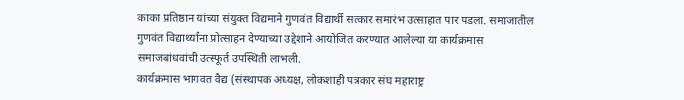काका प्रतिष्ठान यांच्या संयुक्त विद्यमाने गुणवंत विद्यार्थी सत्कार समारंभ उत्साहात पार पडला. समाजातील गुणवंत विद्यार्थ्यांना प्रोत्साहन देण्याच्या उद्देशाने आयोजित करण्यात आलेल्या या कार्यक्रमास समाजबांधवांची उत्स्फूर्त उपस्थिती लाभली.
कार्यक्रमास भागवत वैद्य (संस्थापक अध्यक्ष, लोकशाही पत्रकार संघ महाराष्ट्र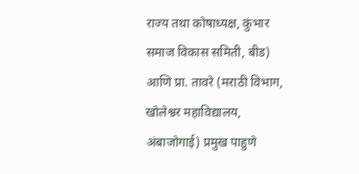राज्य तथा कोषाध्यक्ष, कुंभार समाज विकास समिती, बीड) आणि प्रा. तावरे (मराठी विभाग, खोलेश्वर महाविद्यालय, अंबाजोगाई) प्रमुख पाहुणे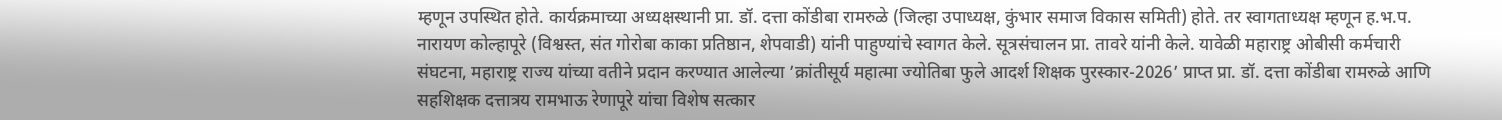म्हणून उपस्थित होते. कार्यक्रमाच्या अध्यक्षस्थानी प्रा. डॉ. दत्ता कोंडीबा रामरुळे (जिल्हा उपाध्यक्ष, कुंभार समाज विकास समिती) होते. तर स्वागताध्यक्ष म्हणून ह.भ.प. नारायण कोल्हापूरे (विश्वस्त, संत गोरोबा काका प्रतिष्ठान, शेपवाडी) यांनी पाहुण्यांचे स्वागत केले. सूत्रसंचालन प्रा. तावरे यांनी केले. यावेळी महाराष्ट्र ओबीसी कर्मचारी संघटना, महाराष्ट्र राज्य यांच्या वतीने प्रदान करण्यात आलेल्या ’क्रांतीसूर्य महात्मा ज्योतिबा फुले आदर्श शिक्षक पुरस्कार-2026’ प्राप्त प्रा. डॉ. दत्ता कोंडीबा रामरुळे आणि सहशिक्षक दत्तात्रय रामभाऊ रेणापूरे यांचा विशेष सत्कार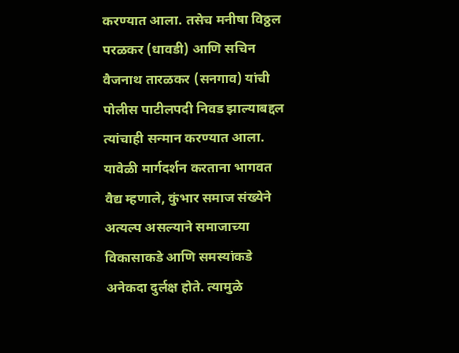करण्यात आला. तसेच मनीषा विठ्ठल परळकर (धावडी) आणि सचिन वैजनाथ तारळकर (सनगाव) यांची पोलीस पाटीलपदी निवड झाल्याबद्दल त्यांचाही सन्मान करण्यात आला. यावेळी मार्गदर्शन करताना भागवत वैद्य म्हणाले, कुंभार समाज संख्येने अत्यल्प असल्याने समाजाच्या विकासाकडे आणि समस्यांकडे अनेकदा दुर्लक्ष होते. त्यामुळे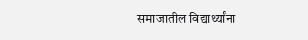समाजातील विद्यार्थ्यांना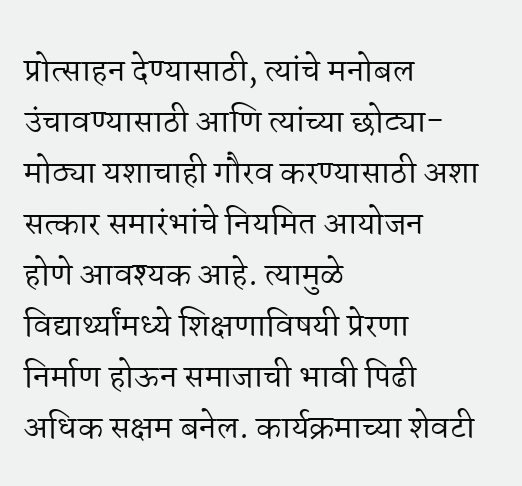प्रोत्साहन देण्यासाठी, त्यांचे मनोबल उंचावण्यासाठी आणि त्यांच्या छोट्या-मोठ्या यशाचाही गौरव करण्यासाठी अशा सत्कार समारंभांचे नियमित आयोजन होणे आवश्यक आहे. त्यामुळे विद्यार्थ्यांमध्ये शिक्षणाविषयी प्रेरणा निर्माण होऊन समाजाची भावी पिढी अधिक सक्षम बनेल. कार्यक्रमाच्या शेवटी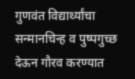गुणवंत विद्यार्थ्यांचा सन्मानचिन्ह व पुष्पगुच्छ देऊन गौरव करण्यात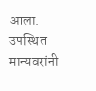आला. उपस्थित मान्यवरांनी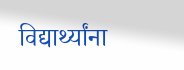विद्यार्थ्यांना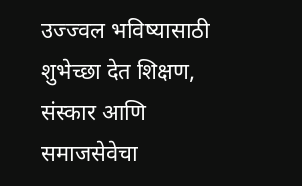उज्ज्वल भविष्यासाठी शुभेच्छा देत शिक्षण, संस्कार आणि समाजसेवेचा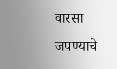वारसा जपण्याचे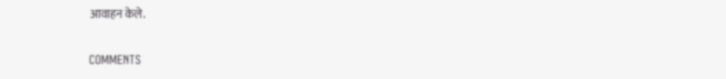आवाहन केले.

COMMENTS